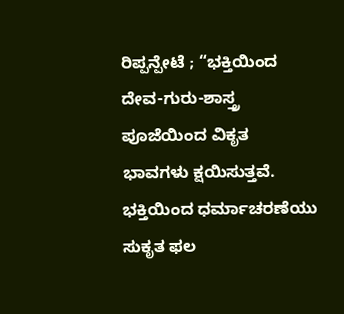ರಿಪ್ಪನ್ಪೇಟೆ ; “ಭಕ್ತಿಯಿಂದ ದೇವ-ಗುರು-ಶಾಸ್ತ್ರ ಪೂಜೆಯಿಂದ ವಿಕೃತ ಭಾವಗಳು ಕ್ಷಯಿಸುತ್ತವೆ. ಭಕ್ತಿಯಿಂದ ಧರ್ಮಾಚರಣೆಯು ಸುಕೃತ ಫಲ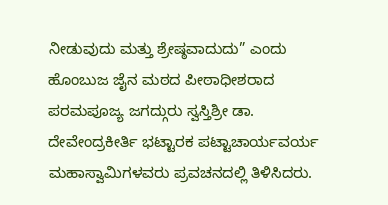ನೀಡುವುದು ಮತ್ತು ಶ್ರೇಷ್ಠವಾದುದು” ಎಂದು ಹೊಂಬುಜ ಜೈನ ಮಠದ ಪೀಠಾಧೀಶರಾದ ಪರಮಪೂಜ್ಯ ಜಗದ್ಗುರು ಸ್ವಸ್ತಿಶ್ರೀ ಡಾ. ದೇವೇಂದ್ರಕೀರ್ತಿ ಭಟ್ಟಾರಕ ಪಟ್ಟಾಚಾರ್ಯವರ್ಯ ಮಹಾಸ್ವಾಮಿಗಳವರು ಪ್ರವಚನದಲ್ಲಿ ತಿಳಿಸಿದರು.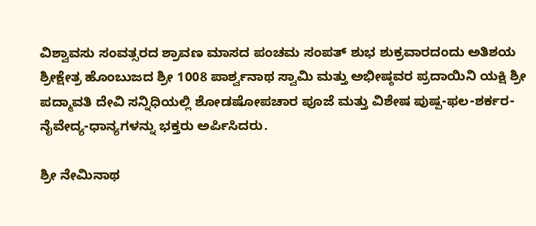ವಿಶ್ವಾವಸು ಸಂವತ್ಸರದ ಶ್ರಾವಣ ಮಾಸದ ಪಂಚಮ ಸಂಪತ್ ಶುಭ ಶುಕ್ರವಾರದಂದು ಅತಿಶಯ ಶ್ರೀಕ್ಷೇತ್ರ ಹೊಂಬುಜದ ಶ್ರೀ 1008 ಪಾರ್ಶ್ವನಾಥ ಸ್ವಾಮಿ ಮತ್ತು ಅಭೀಷ್ಠವರ ಪ್ರದಾಯಿನಿ ಯಕ್ಷಿ ಶ್ರೀ ಪದ್ಮಾವತಿ ದೇವಿ ಸನ್ನಿಧಿಯಲ್ಲಿ ಶೋಡಷೋಪಚಾರ ಪೂಜೆ ಮತ್ತು ವಿಶೇಷ ಪುಷ್ಪ-ಫಲ-ಶರ್ಕರ-ನೈವೇದ್ಯ-ಧಾನ್ಯಗಳನ್ನು ಭಕ್ತರು ಅರ್ಪಿಸಿದರು.

ಶ್ರೀ ನೇಮಿನಾಥ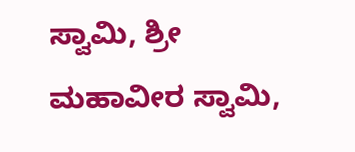ಸ್ವಾಮಿ, ಶ್ರೀ ಮಹಾವೀರ ಸ್ವಾಮಿ,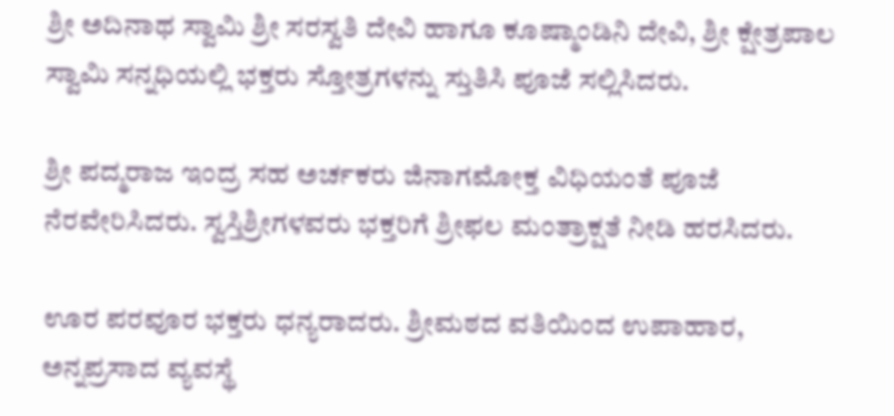ಶ್ರೀ ಅದಿನಾಥ ಸ್ವಾಮಿ ಶ್ರೀ ಸರಸ್ವತಿ ದೇವಿ ಹಾಗೂ ಕೂಷ್ಮಾಂಡಿನಿ ದೇವಿ, ಶ್ರೀ ಕ್ಷೇತ್ರಪಾಲ ಸ್ವಾಮಿ ಸನ್ನಧಿಯಲ್ಲಿ ಭಕ್ತರು ಸ್ತೋತ್ರಗಳನ್ನು ಸ್ತುತಿಸಿ ಪೂಜೆ ಸಲ್ಲಿಸಿದರು.

ಶ್ರೀ ಪದ್ಮರಾಜ ಇಂದ್ರ ಸಹ ಅರ್ಚಕರು ಜಿನಾಗಮೋಕ್ತ ವಿಧಿಯಂತೆ ಪೂಜೆ ನೆರವೇರಿಸಿದರು. ಸ್ವಸ್ತಿಶ್ರೀಗಳವರು ಭಕ್ತರಿಗೆ ಶ್ರೀಫಲ ಮಂತ್ರಾಕ್ಷತೆ ನೀಡಿ ಹರಸಿದರು.

ಊರ ಪರವೂರ ಭಕ್ತರು ಧನ್ಯರಾದರು. ಶ್ರೀಮಠದ ವತಿಯಿಂದ ಉಪಾಹಾರ, ಅನ್ನಪ್ರಸಾದ ವ್ಯವಸ್ಥೆ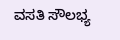ವಸತಿ ಸೌಲಭ್ಯ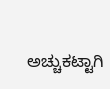ಅಚ್ಚುಕಟ್ಟಾಗಿ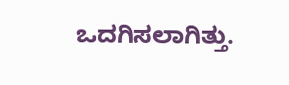ಒದಗಿಸಲಾಗಿತ್ತು.